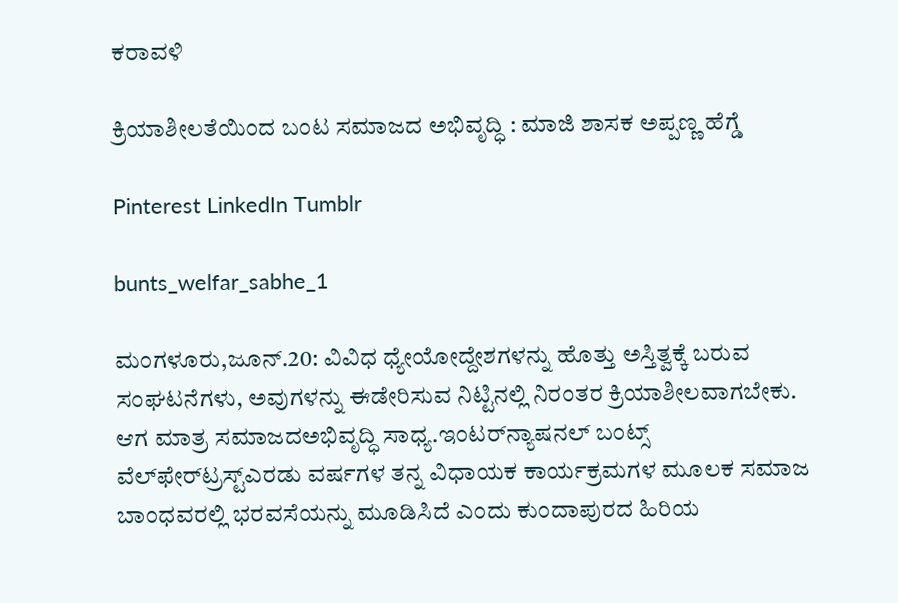ಕರಾವಳಿ

ಕ್ರಿಯಾಶೀಲತೆಯಿಂದ ಬಂಟ ಸಮಾಜದ‌ ಅಭಿವೃದ್ಧಿ : ಮಾಜಿ ಶಾಸಕ ಅಪ್ಪಣ್ಣ ಹೆಗ್ಡೆ

Pinterest LinkedIn Tumblr

bunts_welfar_sabhe_1

ಮಂಗಳೂರು,ಜೂನ್.20: ವಿವಿಧ ಧ್ಯೇಯೋದ್ದೇಶಗಳನ್ನು ಹೊತ್ತು ಅಸ್ತಿತ್ವಕ್ಕೆ ಬರುವ ಸಂಘಟನೆಗಳು, ಅವುಗಳನ್ನು ಈಡೇರಿಸುವ ನಿಟ್ಟಿನಲ್ಲಿ ನಿರಂತರ ಕ್ರಿಯಾಶೀಲವಾಗಬೇಕು. ಆಗ ಮಾತ್ರ ಸಮಾಜದ‌ಅಭಿವೃದ್ಧಿ ಸಾಧ್ಯ.ಇಂಟರ್‌ನ್ಯಾಷನಲ್ ಬಂಟ್ಸ್ ವೆಲ್‌ಫೇರ್‌ಟ್ರಸ್ಟ್‌ಎರಡು ವರ್ಷಗಳ ತನ್ನ ವಿಧಾಯಕ ಕಾರ್ಯಕ್ರಮಗಳ ಮೂಲಕ ಸಮಾಜ ಬಾಂಧವರಲ್ಲಿ ಭರವಸೆಯನ್ನು ಮೂಡಿಸಿದೆ ಎಂದು ಕುಂದಾಪುರದ ಹಿರಿಯ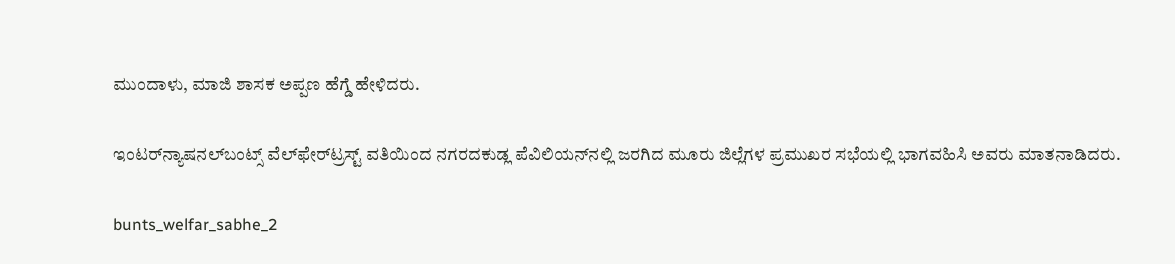ಮುಂದಾಳು, ಮಾಜಿ ಶಾಸಕ ಅಪ್ಪಣ ಹೆಗ್ಡೆ ಹೇಳಿದರು.

ಇಂಟರ್‌ನ್ಯಾಷನಲ್‌ಬಂಟ್ಸ್ ವೆಲ್‌ಫೇರ್‌ಟ್ರಸ್ಟ್ ವತಿಯಿಂದ ನಗರದಕುಡ್ಲ ಪೆವಿಲಿಯನ್‌ನಲ್ಲಿ ಜರಗಿದ ಮೂರು ಜಿಲ್ಲೆಗಳ ಪ್ರಮುಖರ ಸಭೆಯಲ್ಲಿ ಭಾಗವಹಿಸಿ ಅವರು ಮಾತನಾಡಿದರು.

bunts_welfar_sabhe_2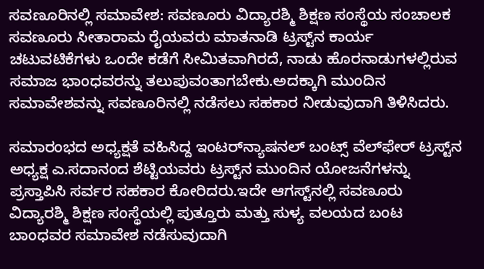ಸವಣೂರಿನಲ್ಲಿ ಸಮಾವೇಶ: ಸವಣೂರು ವಿದ್ಯಾರಶ್ಮಿ ಶಿಕ್ಷಣ ಸಂಸ್ಥೆಯ ಸಂಚಾಲಕ ಸವಣೂರು ಸೀತಾರಾಮ ರೈಯವರು ಮಾತನಾಡಿ ಟ್ರಸ್ಟ್‌ನ ಕಾರ್ಯ ಚಟುವಟಿಕೆಗಳು ಒಂದೇ ಕಡೆಗೆ ಸೀಮಿತವಾಗಿರದೆ, ನಾಡು ಹೊರನಾಡುಗಳಲ್ಲಿರುವ ಸಮಾಜ ಭಾಂಧವರನ್ನು ತಲುಪುವಂತಾಗಬೇಕು.ಅದಕ್ಕಾಗಿ ಮುಂದಿನ ಸಮಾವೇಶವನ್ನು ಸವಣೂರಿನಲ್ಲಿ ನಡೆಸಲು ಸಹಕಾರ ನೀಡುವುದಾಗಿ ತಿಳಿಸಿದರು.

ಸಮಾರಂಭದ ಅಧ್ಯಕ್ಷತೆ ವಹಿಸಿದ್ದ ಇಂಟರ್‌ನ್ಯಾಷನಲ್ ಬಂಟ್ಸ್ ವೆಲ್‌ಫೇರ್ ಟ್ರಸ್ಟ್‌ನ ಅಧ್ಯಕ್ಷ ಎ.ಸದಾನಂದ ಶೆಟ್ಟಿಯವರು ಟ್ರಸ್ಟ್‌ನ ಮುಂದಿನ ಯೋಜನೆಗಳನ್ನು ಪ್ರಸ್ತಾಪಿಸಿ ಸರ್ವರ ಸಹಕಾರ ಕೋರಿದರು.ಇದೇ ಆಗಸ್ಟ್‌ನಲ್ಲಿ ಸವಣೂರು ವಿದ್ಯಾರಶ್ಮಿ ಶಿಕ್ಷಣ ಸಂಸ್ಥೆಯಲ್ಲಿ ಪುತ್ತೂರು ಮತ್ತು ಸುಳ್ಯ ವಲಯದ ಬಂಟ ಬಾಂಧವರ ಸಮಾವೇಶ ನಡೆಸುವುದಾಗಿ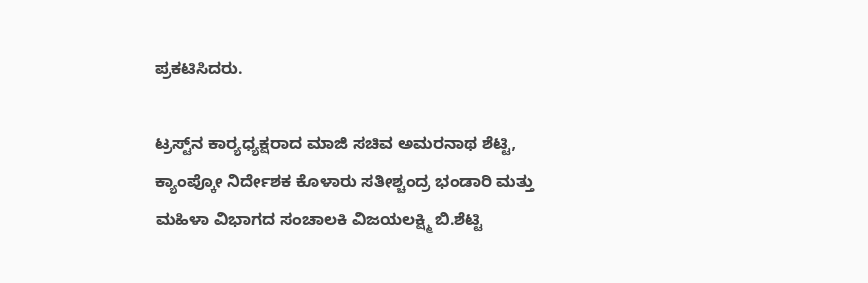ಪ್ರಕಟಿಸಿದರು.

ಟ್ರಸ್ಟ್‌ನ ಕಾರ್‍ಯಧ್ಯಕ್ಷರಾದ ಮಾಜಿ ಸಚಿವ ಅಮರನಾಥ ಶೆಟ್ಟಿ, ಕ್ಯಾಂಪ್ಕೋ ನಿರ್ದೇಶಕ ಕೊಳಾರು ಸತೀಶ್ಚಂದ್ರ ಭಂಡಾರಿ ಮತ್ತು ಮಹಿಳಾ ವಿಭಾಗದ ಸಂಚಾಲಕಿ ವಿಜಯಲಕ್ಷ್ಮಿ ಬಿ.ಶೆಟ್ಟಿ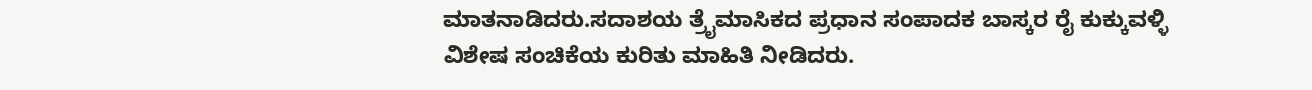ಮಾತನಾಡಿದರು.ಸದಾಶಯ ತ್ರೈಮಾಸಿಕದ ಪ್ರಧಾನ ಸಂಪಾದಕ ಬಾಸ್ಕರ ರೈ ಕುಕ್ಕುವಳ್ಳಿ ವಿಶೇಷ ಸಂಚಿಕೆಯ ಕುರಿತು ಮಾಹಿತಿ ನೀಡಿದರು.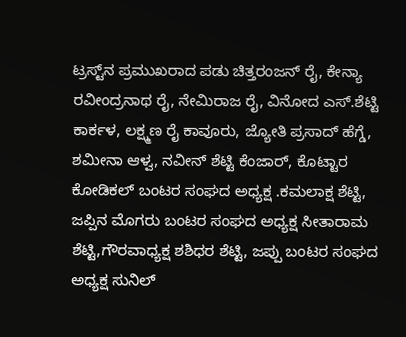ಟ್ರಸ್ಟ್‌ನ ಪ್ರಮುಖರಾದ ಪಡು ಚಿತ್ತರಂಜನ್ ರೈ, ಕೇನ್ಯಾ ರವೀಂದ್ರನಾಥ ರೈ, ನೇಮಿರಾಜ ರೈ, ವಿನೋದ ಎಸ್.ಶೆಟ್ಟಿ ಕಾರ್ಕಳ, ಲಕ್ಷ್ಮಣ ರೈ ಕಾವೂರು, ಜ್ಯೋತಿ ಪ್ರಸಾದ್ ಹೆಗ್ಡೆ, ಶಮೀನಾ ಆಳ್ವ, ನವೀನ್ ಶೆಟ್ಟಿ ಕೆಂಜಾರ್, ಕೊಟ್ಟಾರ ಕೋಡಿಕಲ್ ಬಂಟರ ಸಂಘದ ಅಧ್ಯಕ್ಷ .ಕಮಲಾಕ್ಷ ಶೆಟ್ಟಿ, ಜಪ್ಪಿನ ಮೊಗರು ಬಂಟರ ಸಂಘದ ಅಧ್ಯಕ್ಷ ಸೀತಾರಾಮ ಶೆಟ್ಟಿ,ಗೌರವಾಧ್ಯಕ್ಷ ಶಶಿಧರ ಶೆಟ್ಟಿ, ಜಪ್ಪು ಬಂಟರ ಸಂಘದ ಅಧ್ಯಕ್ಷ ಸುನಿಲ್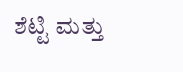ಶೆಟ್ಟಿ ಮತ್ತು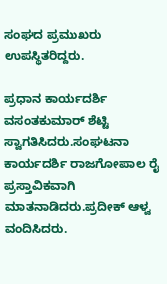ಸಂಘದ ಪ್ರಮುಖರು ಉಪಸ್ಥಿತರಿದ್ದರು.

ಪ್ರಧಾನ ಕಾರ್ಯದರ್ಶಿ ವಸಂತಕುಮಾರ್ ಶೆಟ್ಟಿ ಸ್ವಾಗತಿಸಿದರು.ಸಂಘಟನಾ ಕಾರ್ಯದರ್ಶಿ ರಾಜಗೋಪಾಲ ರೈ ಪ್ರಸ್ತಾವಿಕವಾಗಿ ಮಾತನಾಡಿದರು.ಪ್ರದೀಕ್ ಆಳ್ವ ವಂದಿಸಿದರು.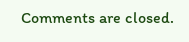Comments are closed.